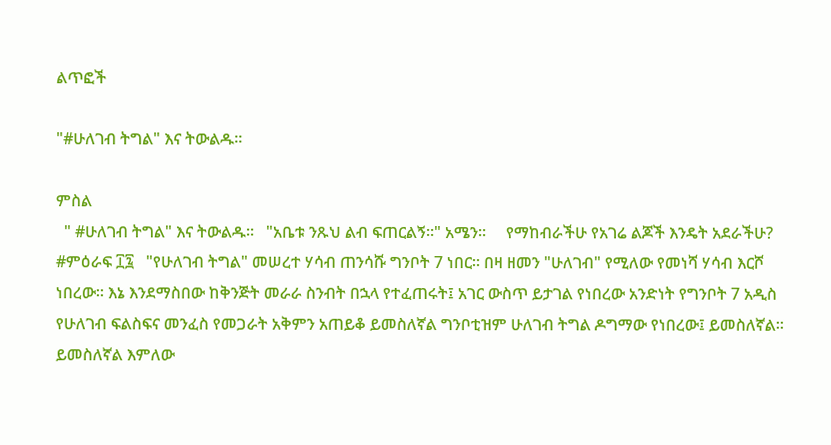ልጥፎች

"#ሁለገብ ትግል" እና ትውልዱ።

ምስል
  " #ሁለገብ ትግል" እና ትውልዱ።   "አቤቱ ንጹህ ልብ ፍጠርልኝ።" አሜን።     የማከብራችሁ የአገሬ ልጆች እንዴት አደራችሁ?   #ምዕራፍ ፲፯   "የሁለገብ ትግል" መሠረተ ሃሳብ ጠንሳሹ ግንቦት 7 ነበር። በዛ ዘመን "ሁለገብ" የሚለው የመነሻ ሃሳብ እርሾ ነበረው። እኔ እንደማስበው ከቅንጅት መራራ ስንብት በኋላ የተፈጠሩት፤ አገር ውስጥ ይታገል የነበረው አንድነት የግንቦት 7 አዲስ የሁለገብ ፍልስፍና መንፈስ የመጋራት አቅምን አጠይቆ ይመስለኛል ግንቦቲዝም ሁለገብ ትግል ዶግማው የነበረው፤ ይመስለኛል። ይመስለኛል እምለው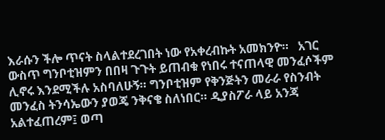እራሱን ችሎ ጥናት ስላልተደረገበት ነው የአቀረብኩት አመክንዮ።   አገር ውስጥ ግንቦቲዝምን በበዛ ጉጉት ይጠብቁ የነበሩ ተናጠላዊ መንፈሶችም ሊኖሩ እንደሚችሉ አስባለሁኝ። ግንቦቲዝም የቅንጅትን መራራ የስንብት መንፈስ ትንሳኤውን ያወጄ ንቅናቄ ስለነበር። ዲያስፖራ ላይ አንጃ አልተፈጠረም፤ ወጣ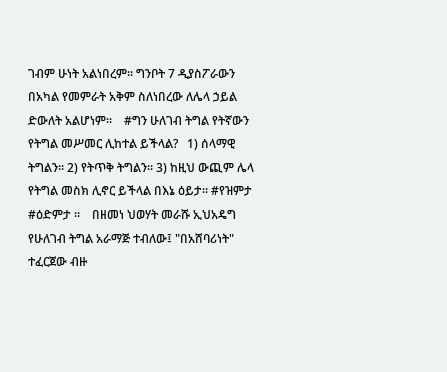ገብም ሁነት አልነበረም። ግንቦት 7 ዲያስፖራውን በአካል የመምራት አቅም ስለነበረው ለሌላ ኃይል ድውለት አልሆነም።    #ግን ሁለገብ ትግል የትኛውን የትግል መሥመር ሊከተል ይችላል?   1) ሰላማዊ ትግልን። 2) የትጥቅ ትግልን። 3) ከዚህ ውጪም ሌላ የትግል መስክ ሊኖር ይችላል በእኔ ዕይታ። #የዝምታ #ዕድምታ ።    በዘመነ ህወሃት መራሹ ኢህአዴግ የሁለገብ ትግል አራማጅ ተብለው፤ "በአሸባሪነት" ተፈርጀው ብዙ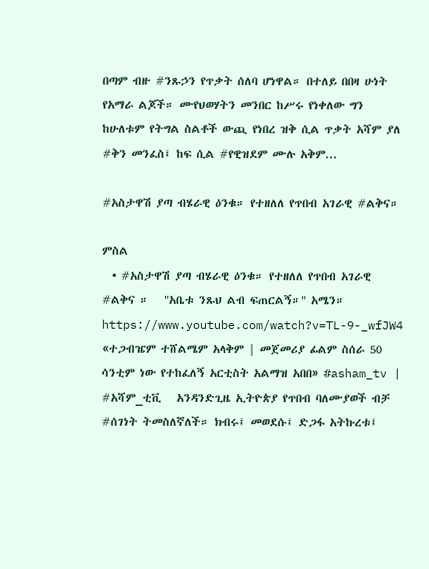በጣም ብዙ #ንጹኃን የጥቃት ሰለባ ሆነዋል። በተለይ በበዛ ሁነት የአማራ ልጆች። ሙየህወሃትን መንበር ከሥሩ የነቀለው ግን ከሁለቱም የትግል ስልቶች ውጪ የነበረ ዝቅ ሲል ጥቃት አሻም ያለ #ቅን መንፈስ፤ ከፍ ሲል #የዊዝደም ሙሉ አቅም...

#አስታዋሽ ያጣ ብሄራዊ ዕንቁ። የተዘለለ የጥበብ አገራዊ #ልቅና።

ምስል
  • #አስታዋሽ ያጣ ብሄራዊ ዕንቁ። የተዘለለ የጥበብ አገራዊ #ልቅና ።   "አቤቱ ንጹህ ልብ ፍጠርልኝ።" አሜን።     https://www.youtube.com/watch?v=TL-9-_wfJW4 «ተጋብዤም ተሸልሜም አላቅም | መጀመሪያ ፊልም ስሰራ 50 ሳንቲም ነው የተከፈለኝ አርቲስት አልማዝ አበበ» #asham_tv | #አሻም_ቲቪ   አንዳንድጊዜ ኢትዮጵያ የጥበብ ባለሙያወች ብቻ #ሰገነት ትመስለኛለች። ክብሩ፤ መወደሱ፤ ድጋፋ አትኩረቱ፤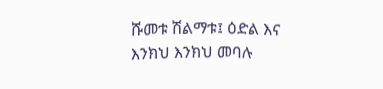ሹመቱ ሽልማቱ፤ ዕድል እና እንክህ እንክህ መባሉ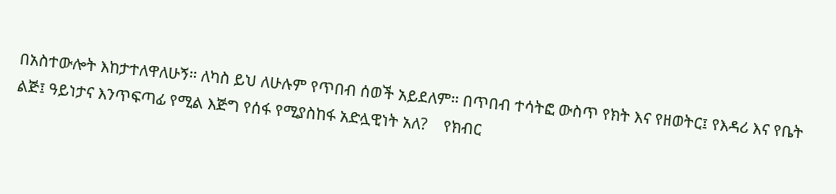በአስተውሎት እከታተለዋለሁኝ። ለካስ ይህ ለሁሉም የጥበብ ሰወች አይደለም። በጥበብ ተሳትፎ ውስጥ የክት እና የዘወትር፤ የእዳሪ እና የቤት ልጅ፤ ዓይነታና እንጥፍጣፊ የሚል እጅግ የሰፋ የሚያስከፋ አድሏዊነት አለ?    የክብር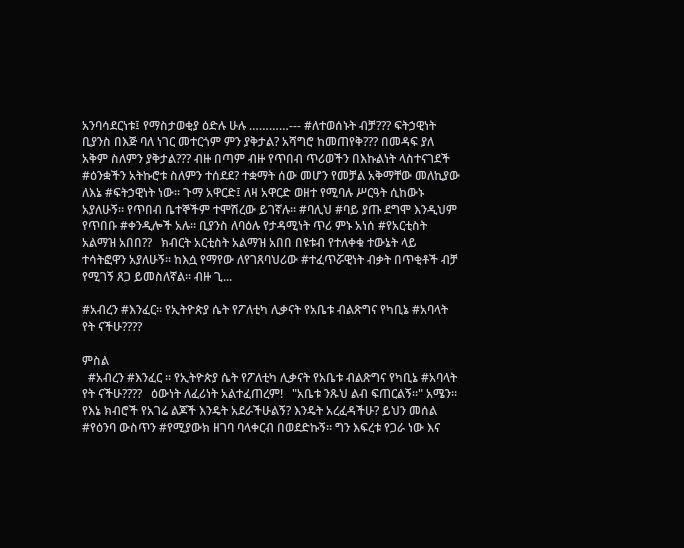አንባሳደርነቱ፤ የማስታወቂያ ዕድሉ ሁሉ …………--- #ለተወሰኑት ብቻ??? ፍትኃዊነት ቢያንስ በእጅ ባለ ነገር መተርጎም ምን ያቅታል? አሻግሮ ከመጠየቅ??? በመዳፍ ያለ አቅም ስለምን ያቅታል??? ብዙ በጣም ብዙ የጥበብ ጥሪወችን በእኩልነት ላስተናገደች #ዕንቋችን አትኩሮቱ ስለምን ተሰደደ? ተቋማት ሰው መሆን የመቻል አቅማቸው መለኪያው ለእኔ #ፍትኃዊነት ነው። ጉማ አዋርድ፤ ለዛ አዋርድ ወዘተ የሚባሉ ሥርዓት ሲከውኑ አያለሁኝ። የጥበብ ቤተኞችም ተሞሽረው ይገኛሉ። #ባሊህ #ባይ ያጡ ደግሞ እንዲህም የጥበቡ #ቀንዲሎች አሉ። ቢያንስ ለባዕሉ የታዳሚነት ጥሪ ምኑ አነሰ #የአርቲስት አልማዝ አበበ??   ክብርት አርቲስት አልማዝ አበበ በዩቱብ የተለቀቁ ተውኔት ላይ ተሳትፎዋን አያለሁኝ። ከእሷ የማየው ለየገጸባህሪው #ተፈጥሯዊነት ብቃት በጥቂቶች ብቻ የሚገኝ ጸጋ ይመስለኛል። ብዙ ጊ...

#አብረን #እንፈር። የኢትዮጵያ ሴት የፖለቲካ ሊቃናት የአቤቱ ብልጽግና የካቢኔ #አባላት የት ናችሁ????

ምስል
  #አብረን #እንፈር ። የኢትዮጵያ ሴት የፖለቲካ ሊቃናት የአቤቱ ብልጽግና የካቢኔ #አባላት የት ናችሁ????   ዕውነት ለፈሪነት አልተፈጠረም!   "አቤቱ ንጹህ ልብ ፍጠርልኝ።" አሜን።   የእኔ ክብሮች የአገሬ ልጆች እንዴት አደራችሁልኝ? እንዴት አረፈዳችሁ? ይህን መሰል #የዕንባ ውስጥን #የሚያውክ ዘገባ ባላቀርብ በወደድኩኝ። ግን እፍረቱ የጋራ ነው እና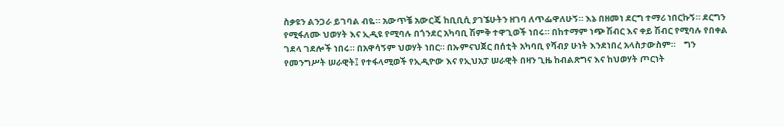ስቃዩን ልንጋራ ይገባል ብዬ። አውጥቼ አውርጄ ከቢቢሲ ያገኜሁትን ዘገባ ለጥፌዋለሁኝ። እኔ በዘመነ ደርግ ተማሪ ነበርኩኝ። ደርግን የሚፋለሙ ህወሃት እና ኢዲዩ የሚባሉ በጎንደር አካባቢ ሽምቅ ተዋጊወች ነበሩ። በከተማም ነጭ ሽብር እና ቀይ ሽብር የሚባሉ የበቀል ገደላ ገደሎች ነበሩ። በአዋሳኝም ህወሃት ነበር። በኡምናህጀር በሰቲት አካባቢ የሻብያ ሁነት እንደነበረ አላስታውስም።    ግን የመንግሥት ሠራዊት፤ የተፋላሚወች የኢዲዮው እና የኢህአፓ ሠራዊት በዛን ጊዜ ከብልጽግና እና ከህወሃት ጦርነት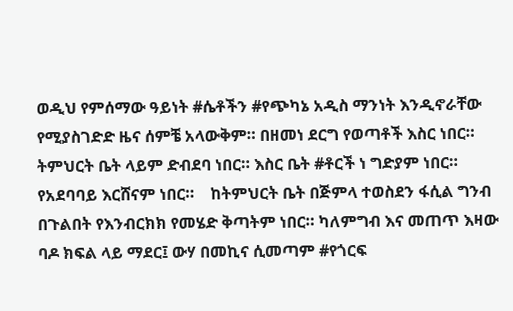ወዲህ የምሰማው ዓይነት #ሴቶችን #የጭካኔ አዲስ ማንነት እንዲኖራቸው የሚያስገድድ ዜና ሰምቼ አላውቅም። በዘመነ ደርግ የወጣቶች እስር ነበር። ትምህርት ቤት ላይም ድብደባ ነበር። እስር ቤት #ቶርች ነ ግድያም ነበር። የአደባባይ እርሸናም ነበር።    ከትምህርት ቤት በጅምላ ተወስደን ፋሲል ግንብ በጉልበት የእንብርክክ የመሄድ ቅጣትም ነበር። ካለምግብ እና መጠጥ እዛው ባዶ ክፍል ላይ ማደር፤ ውሃ በመኪና ሲመጣም #የጎርፍ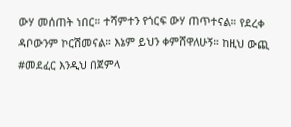ውሃ መሰጠት ነበር። ተሻምተን የጎርፍ ውሃ ጠጥተናል። የደረቀ ዳቦውንም ኮርሽመናል። እኔም ይህን ቀምሸዋለሁኝ። ከዚህ ውጪ #መደፈር እንዲህ በጀምላ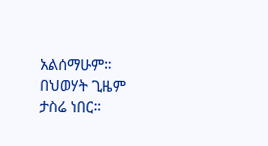አልሰማሁም። በህወሃት ጊዜም ታስሬ ነበር።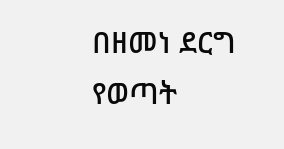በዘመነ ደርግ የወጣት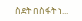ስደት በስፋት ነ...